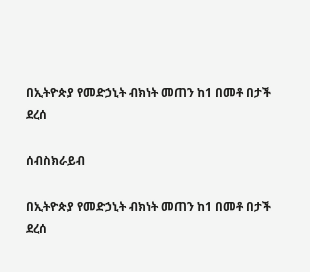በኢትዮጵያ የመድኃኒት ብክነት መጠን ከ1 በመቶ በታች ደረሰ

ሰብስክራይብ

በኢትዮጵያ የመድኃኒት ብክነት መጠን ከ1 በመቶ በታች ደረሰ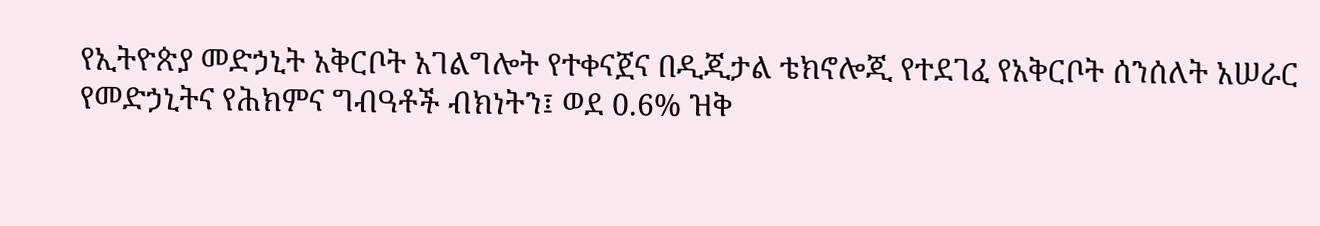የኢትዮጵያ መድኃኒት አቅርቦት አገልግሎት የተቀናጀና በዲጂታል ቴክኖሎጂ የተደገፈ የአቅርቦት ሰንሰለት አሠራር የመድኃኒትና የሕክምና ግብዓቶች ብክነትን፤ ወደ 0.6% ዝቅ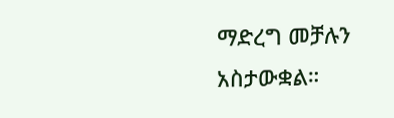ማድረግ መቻሉን አስታውቋል።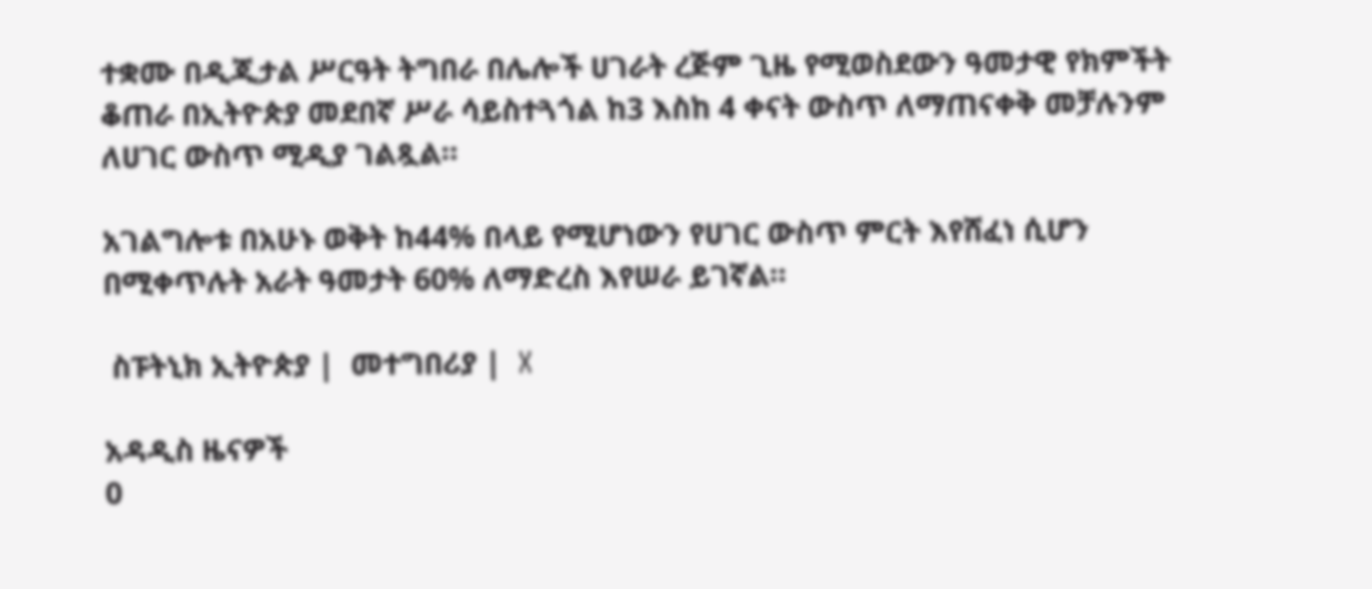ተቋሙ በዲጂታል ሥርዓት ትግበራ በሌሎች ሀገራት ረጅም ጊዜ የሚወስደውን ዓመታዊ የክምችት ቆጠራ በኢትዮጵያ መደበኛ ሥራ ሳይስተጓጎል ከ3 እስከ 4 ቀናት ውስጥ ለማጠናቀቅ መቻሉንም ለሀገር ውስጥ ሚዲያ ገልጿል።

አገልግሎቱ በአሁኑ ወቅት ከ44% በላይ የሚሆነውን የሀገር ውስጥ ምርት እየሸፈነ ሲሆን በሚቀጥሉት አራት ዓመታት 60% ለማድረስ እየሠራ ይገኛል።

 ስፑትኒክ ኢትዮጵያ |  መተግበሪያ |  X

አዳዲስ ዜናዎች
0